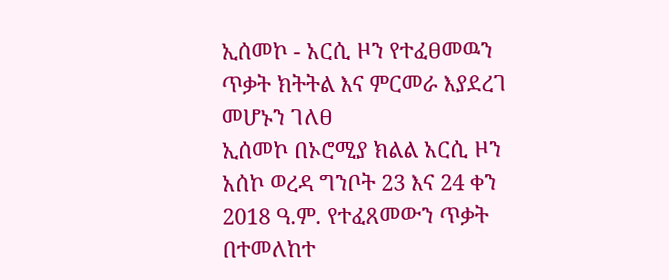ኢሰመኮ - አርሲ ዞን የተፈፀመዉን ጥቃት ክትትል እና ምርመራ እያደረገ መሆኑን ገለፀ
ኢሰመኮ በኦሮሚያ ክልል አርሲ ዞን አሰኮ ወረዳ ግንቦት 23 እና 24 ቀን 2018 ዓ.ም. የተፈጸመውን ጥቃት በተመለከተ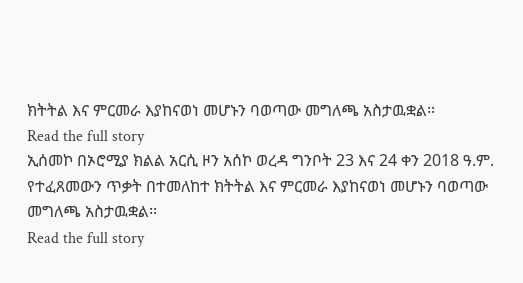ክትትል እና ምርመራ እያከናወነ መሆኑን ባወጣው መግለጫ አስታዉቋል፡፡
Read the full story
ኢሰመኮ በኦሮሚያ ክልል አርሲ ዞን አሰኮ ወረዳ ግንቦት 23 እና 24 ቀን 2018 ዓ.ም. የተፈጸመውን ጥቃት በተመለከተ ክትትል እና ምርመራ እያከናወነ መሆኑን ባወጣው መግለጫ አስታዉቋል፡፡
Read the full story